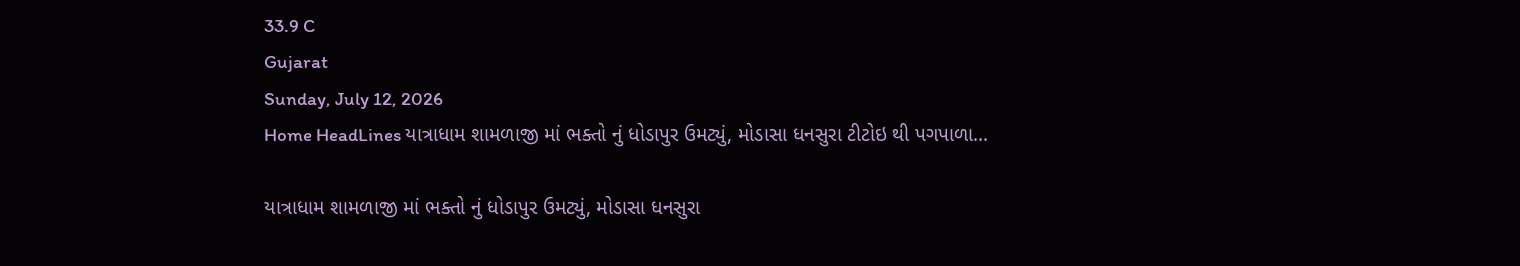33.9 C
Gujarat
Sunday, July 12, 2026
Home HeadLines યાત્રાધામ શામળાજી માં ભક્તો નું ધોડાપુર ઉમટ્યું, મોડાસા ધનસુરા ટીટોઇ થી પગપાળા...

યાત્રાધામ શામળાજી માં ભક્તો નું ધોડાપુર ઉમટ્યું, મોડાસા ધનસુરા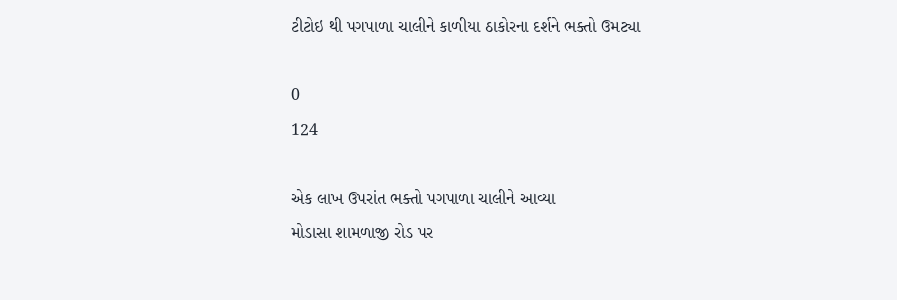ટીટોઇ થી પગપાળા ચાલીને કાળીયા ઠાકોરના દર્શને ભક્તો ઉમટ્યા

0
124

એક લાખ ઉપરાંત ભક્તો પગપાળા ચાલીને આવ્યા
મોડાસા શામળાજી રોડ પર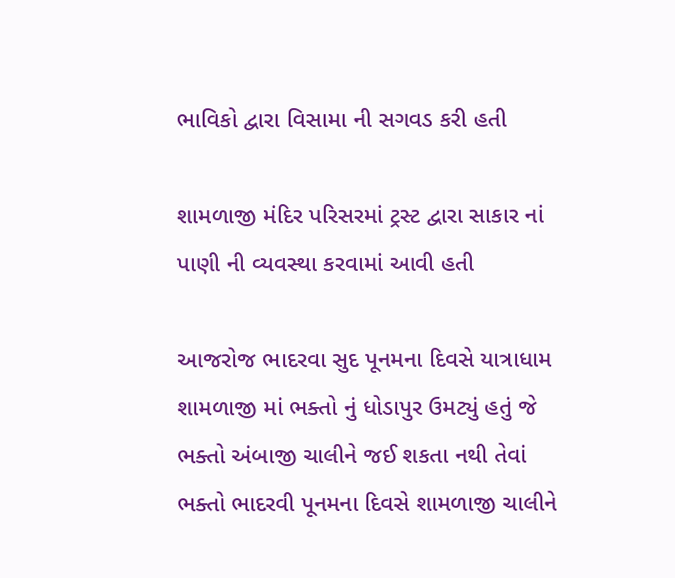ભાવિકો દ્વારા વિસામા ની સગવડ કરી હતી

શામળાજી મંદિર પરિસરમાં ટ્રસ્ટ દ્વારા સાકાર નાં પાણી ની વ્યવસ્થા કરવામાં આવી હતી

આજરોજ ભાદરવા સુદ પૂનમના દિવસે યાત્રાધામ શામળાજી માં ભક્તો નું ધોડાપુર ઉમટ્યું હતું જે ભક્તો અંબાજી ચાલીને જઈ શકતા નથી તેવાં ભક્તો ભાદરવી પૂનમના દિવસે શામળાજી ચાલીને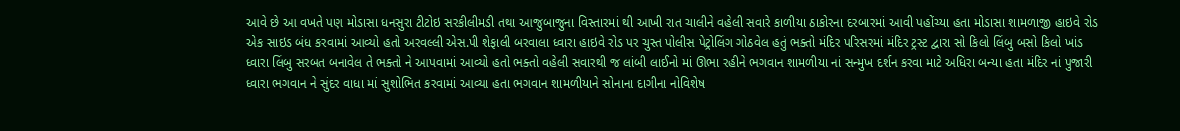આવે છે આ વખતે પણ મોડાસા ધનસુરા ટીટોઇ સરકીલીમડી તથા આજુબાજુના વિસ્તારમાં થી આખી રાત ચાલીને વહેલી સવારે કાળીયા ઠાકોરના દરબારમાં આવી પહોંચ્યા હતા મોડાસા શામળાજી હાઇવે રોડ એક સાઇડ બંધ કરવામાં આવ્યો હતો અરવલ્લી એસ.પી શેફાલી બરવાલા ધ્વારા હાઇવે રોડ પર ચુસ્ત પોલીસ પેટ્રોલિંગ ગોઠવેલ હતું ભક્તો મંદિર પરિસરમાં મંદિર ટ્રસ્ટ દ્વારા સો કિલો લિંબુ બસો કિલો ખાંડ ધ્વારા લિંબુ સરબત બનાવેલ તે ભક્તો ને આપવામાં આવ્યો હતો ભક્તો વહેલી સવારથી જ લાંબી લાઈનો માં ઊભા રહીને ભગવાન શામળીયા નાં સન્મુખ દર્શન કરવા માટે અધિરા બન્યા હતા મંદિર નાં પુજારી ધ્વારા ભગવાન ને સુંદર વાધા માં સુશોભિત કરવામાં આવ્યા હતા ભગવાન શામળીયાને સોનાના દાગીના નોવિશેષ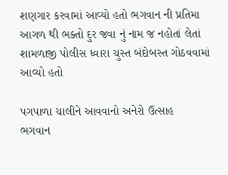શણગાર કરવામાં આવ્યો હતો ભગવાન ની પ્રતિમા આગળ થી ભક્તો દુર જવા નું નામ જ નહોતાં લેતાં શામળાજી પોલીસ ધ્વારા ચુસ્ત બંદોબસ્ત ગોઠવવામાં આવ્યો હતો

પગપાળા ચાલીને આવવાનો અનેરો ઉત્સાહ
ભગવાન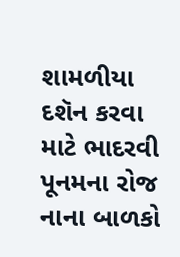શામળીયા દશૅન કરવા માટે ભાદરવી પૂનમના રોજ નાના બાળકો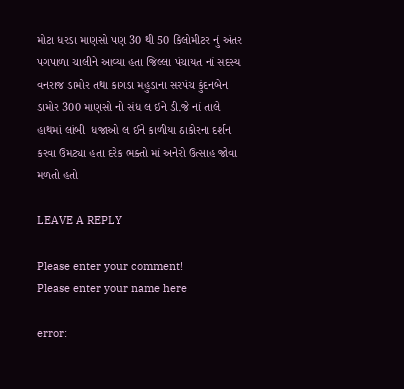મોટા ધરડા માણસો પણ 30 થી 50 કિલોમીટર નું અંતર પગપાળા ચાલીને આવ્યા હતા જિલ્લા પંચાયત નાં સદસ્ય વનરાજ ડામોર તથા કાગડા મહુડાના સરપંચ કુંદનબેન ડામોર 300 માણસો નો સંધ લ ઇને ડી.જે નાં તાલે હાથમાં લાંબી ‌ ધજાઓ લ ઈને કાળીયા ઠાકોરના દર્શન કરવા ઉમટ્યા હતા દરેક ભક્તો માં અનેરો ઉત્સાહ જોવા મળતો હતો

LEAVE A REPLY

Please enter your comment!
Please enter your name here

error: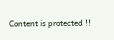Content is protected !!